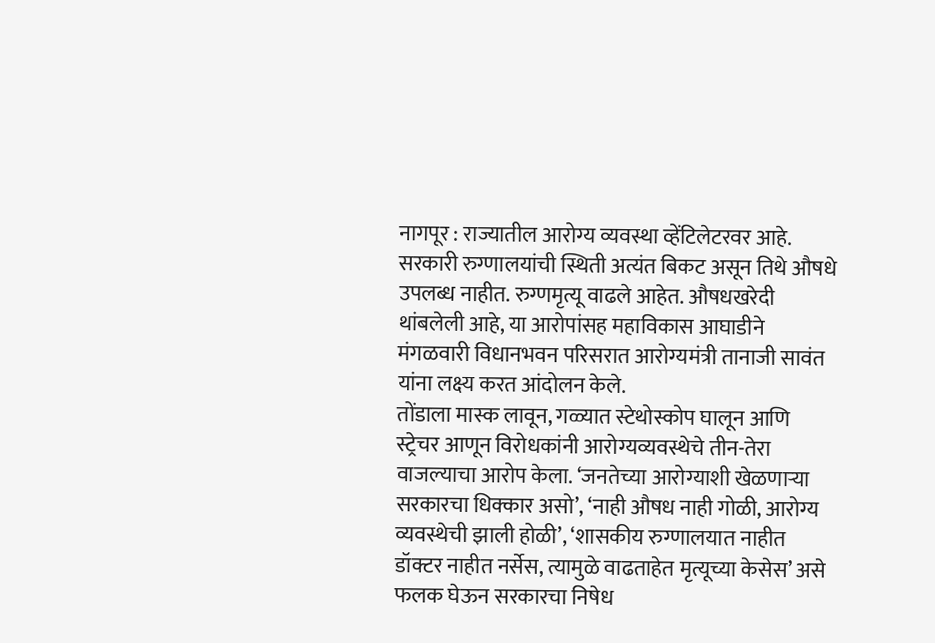नागपूर : राज्यातील आरोग्य व्यवस्था व्हेंटिलेटरवर आहे. सरकारी रुग्णालयांची स्थिती अत्यंत बिकट असून तिथे औषधे उपलब्ध नाहीत. रुग्णमृत्यू वाढले आहेत. औषधखरेदी थांबलेली आहे, या आरोपांसह महाविकास आघाडीने मंगळवारी विधानभवन परिसरात आरोग्यमंत्री तानाजी सावंत यांना लक्ष्य करत आंदोलन केले.
तोंडाला मास्क लावून, गळ्यात स्टेथोस्कोप घालून आणि स्ट्रेचर आणून विरोधकांनी आरोग्यव्यवस्थेचे तीन-तेरा वाजल्याचा आरोप केला. ‘जनतेच्या आरोग्याशी खेळणाऱ्या सरकारचा धिक्कार असो’, ‘नाही औषध नाही गोळी, आरोग्य व्यवस्थेची झाली होळी’, ‘शासकीय रुग्णालयात नाहीत डॉक्टर नाहीत नर्सेस, त्यामुळे वाढताहेत मृत्यूच्या केसेस’ असे फलक घेऊन सरकारचा निषेध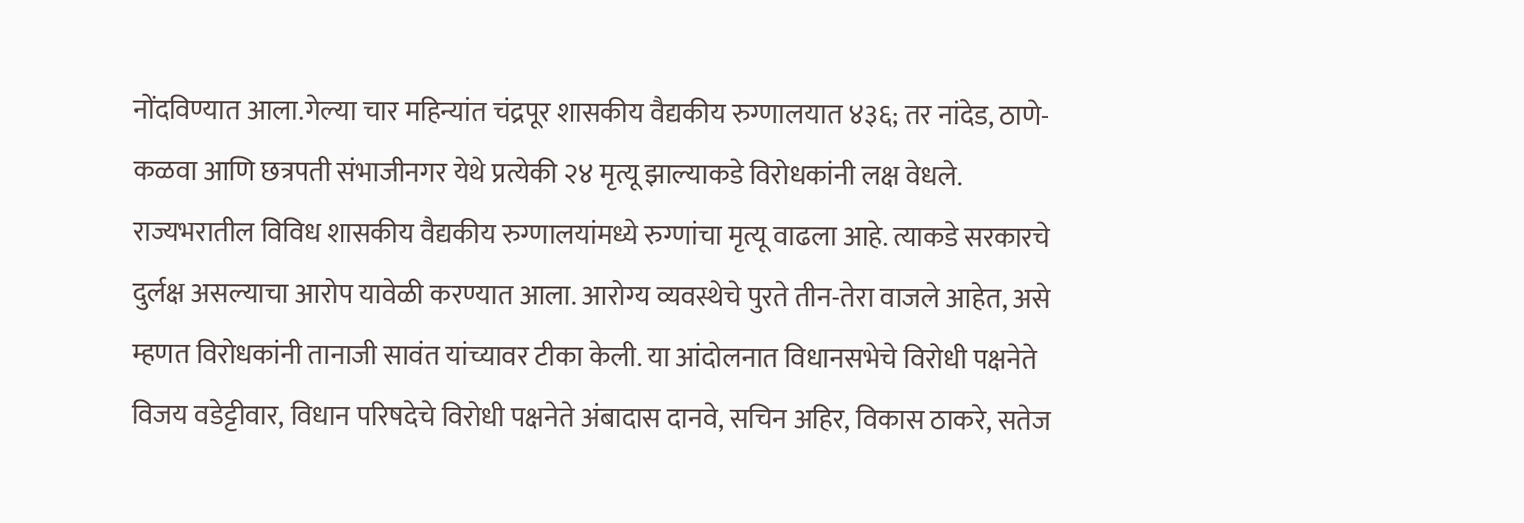नोंदविण्यात आला.गेल्या चार महिन्यांत चंद्रपूर शासकीय वैद्यकीय रुग्णालयात ४३६; तर नांदेड, ठाणे-कळवा आणि छत्रपती संभाजीनगर येथे प्रत्येकी २४ मृत्यू झाल्याकडे विरोधकांनी लक्ष वेधले. राज्यभरातील विविध शासकीय वैद्यकीय रुग्णालयांमध्ये रुग्णांचा मृत्यू वाढला आहे. त्याकडे सरकारचे दुर्लक्ष असल्याचा आरोप यावेळी करण्यात आला. आरोग्य व्यवस्थेचे पुरते तीन-तेरा वाजले आहेत, असे म्हणत विरोधकांनी तानाजी सावंत यांच्यावर टीका केली. या आंदोलनात विधानसभेचे विरोधी पक्षनेते विजय वडेट्टीवार, विधान परिषदेचे विरोधी पक्षनेते अंबादास दानवे, सचिन अहिर, विकास ठाकरे, सतेज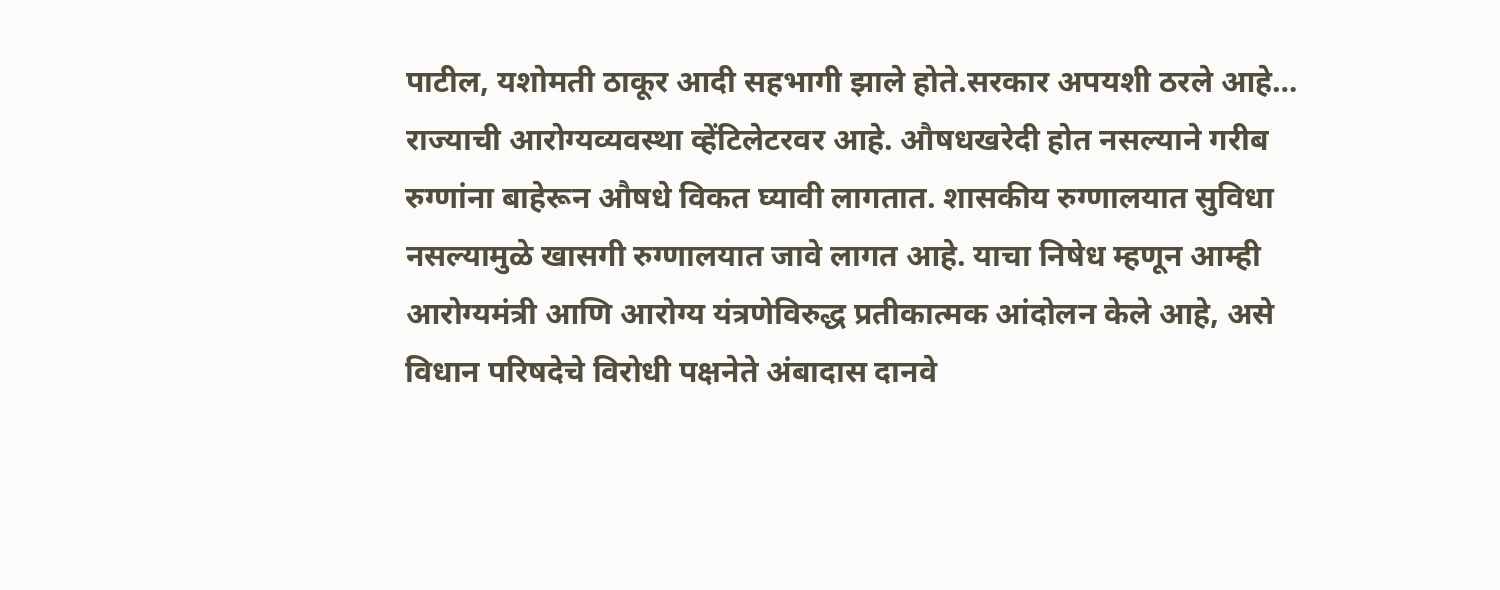पाटील, यशोमती ठाकूर आदी सहभागी झाले होते.सरकार अपयशी ठरले आहे…
राज्याची आरोग्यव्यवस्था व्हेंटिलेटरवर आहे. औषधखरेदी होत नसल्याने गरीब रुग्णांना बाहेरून औषधे विकत घ्यावी लागतात. शासकीय रुग्णालयात सुविधा नसल्यामुळे खासगी रुग्णालयात जावे लागत आहे. याचा निषेध म्हणून आम्ही आरोग्यमंत्री आणि आरोग्य यंत्रणेविरुद्ध प्रतीकात्मक आंदोलन केले आहे, असे विधान परिषदेचे विरोधी पक्षनेते अंबादास दानवे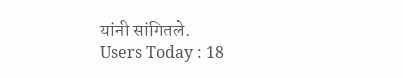यांनी सांगितले.
Users Today : 18